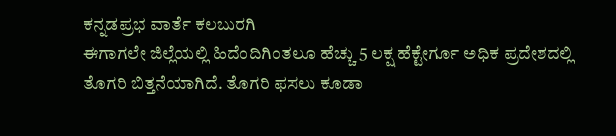ಕನ್ನಡಪ್ರಭ ವಾರ್ತೆ ಕಲಬುರಗಿ
ಈಗಾಗಲೇ ಜಿಲ್ಲೆಯಲ್ಲಿ ಹಿದೆಂದಿಗಿಂತಲೂ ಹೆಚ್ಚು 5 ಲಕ್ಷ ಹೆಕ್ಟೇರ್ಗೂ ಅಧಿಕ ಪ್ರದೇಶದಲ್ಲಿ ತೊಗರಿ ಬಿತ್ತನೆಯಾಗಿದೆ. ತೊಗರಿ ಫಸಲು ಕೂಡಾ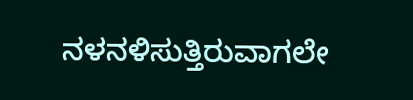ನಳನಳಿಸುತ್ತಿರುವಾಗಲೇ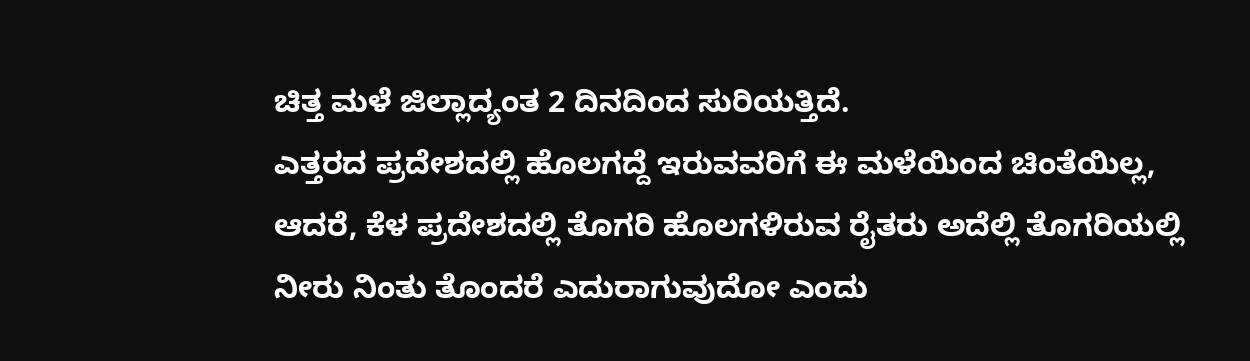ಚಿತ್ತ ಮಳೆ ಜಿಲ್ಲಾದ್ಯಂತ 2 ದಿನದಿಂದ ಸುರಿಯತ್ತಿದೆ.
ಎತ್ತರದ ಪ್ರದೇಶದಲ್ಲಿ ಹೊಲಗದ್ದೆ ಇರುವವರಿಗೆ ಈ ಮಳೆಯಿಂದ ಚಿಂತೆಯಿಲ್ಲ, ಆದರೆ, ಕೆಳ ಪ್ರದೇಶದಲ್ಲಿ ತೊಗರಿ ಹೊಲಗಳಿರುವ ರೈತರು ಅದೆಲ್ಲಿ ತೊಗರಿಯಲ್ಲಿ ನೀರು ನಿಂತು ತೊಂದರೆ ಎದುರಾಗುವುದೋ ಎಂದು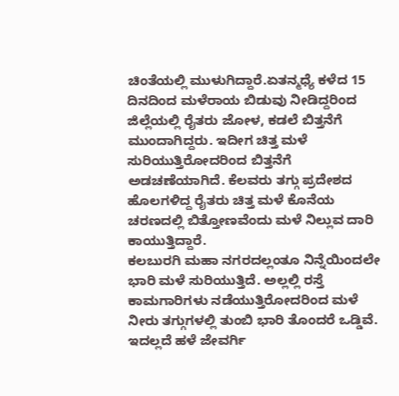ಚಿಂತೆಯಲ್ಲಿ ಮುಳುಗಿದ್ದಾರೆ.ಏತನ್ಮಧ್ಯೆ ಕಳೆದ 15 ದಿನದಿಂದ ಮಳೆರಾಯ ಬಿಡುವು ನೀಡಿದ್ದರಿಂದ ಜಿಲ್ಲೆಯಲ್ಲಿ ರೈತರು ಜೋಳ, ಕಡಲೆ ಬಿತ್ತನೆಗೆ ಮುಂದಾಗಿದ್ದರು. ಇದೀಗ ಚಿತ್ತ ಮಳೆ ಸುರಿಯುತ್ತಿರೋದರಿಂದ ಬಿತ್ತನೆಗೆ ಅಡಚಣೆಯಾಗಿದೆ. ಕೆಲವರು ತಗ್ಗು ಪ್ರದೇಶದ ಹೊಲಗಳಿದ್ದ ರೈತರು ಚಿತ್ತ ಮಳೆ ಕೊನೆಯ ಚರಣದಲ್ಲಿ ಬಿತ್ತೋಣವೆಂದು ಮಳೆ ನಿಲ್ಲುವ ದಾರಿ ಕಾಯುತ್ತಿದ್ದಾರೆ.
ಕಲಬುರಗಿ ಮಹಾ ನಗರದಲ್ಲಂತೂ ನಿನ್ನೆಯಿಂದಲೇ ಭಾರಿ ಮಳೆ ಸುರಿಯುತ್ತಿದೆ. ಅಲ್ಲಲ್ಲಿ ರಸ್ತೆ ಕಾಮಗಾರಿಗಳು ನಡೆಯುತ್ತಿರೋದರಿಂದ ಮಳೆ ನೀರು ತಗ್ಗುಗಳಲ್ಲಿ ತುಂಬಿ ಭಾರಿ ತೊಂದರೆ ಒಡ್ಡಿವೆ. ಇದಲ್ಲದೆ ಹಳೆ ಜೇವರ್ಗಿ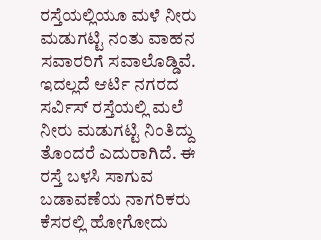ರಸ್ತೆಯಲ್ಲಿಯೂ ಮಳೆ ನೀರು ಮಡುಗಟ್ಟಿ ನಂತು ವಾಹನ ಸವಾರರಿಗೆ ಸವಾಲೊಡ್ಡಿವೆ. ಇದಲ್ಲದೆ ಆರ್ಟಿ ನಗರದ ಸರ್ವಿಸ್ ರಸ್ತೆಯಲ್ಲಿ ಮಲೆ ನೀರು ಮಡುಗಟ್ಟಿ ನಿಂತಿದ್ದು ತೊಂದರೆ ಎದುರಾಗಿದೆ. ಈ ರಸ್ತೆ ಬಳಸಿ ಸಾಗುವ ಬಡಾವಣೆಯ ನಾಗರಿಕರು ಕೆಸರಲ್ಲಿ ಹೋಗೋದು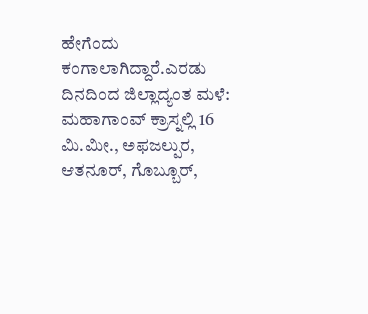ಹೇಗೆಂದು ಕಂಗಾಲಾಗಿದ್ದಾರೆ.ಎರಡು ದಿನದಿಂದ ಜಿಲ್ಲಾದ್ಯಂತ ಮಳೆ:
ಮಹಾಗಾಂವ್ ಕ್ರಾಸ್ನಲ್ಲಿ 16 ಮಿ.ಮೀ., ಅಫಜಲ್ಪುರ, ಆತನೂರ್, ಗೊಬ್ಬೂರ್,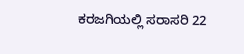ಕರಜಗಿಯಲ್ಲಿ ಸರಾಸರಿ 22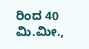ರಿಂದ 40 ಮಿ.ಮೀ.,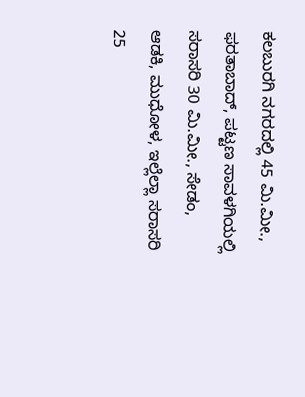ಕಲಬುರಗಿ ನಗರದಲ್ಲಿ 45 ಮಿ.ಮೀ., ಫರತಾಬಾದ್, ಪಟ್ಟಣ ಸಾವಳಗಿಯಲ್ಲಿ ಸರಾಸರಿ 30 ಮಿ.ಮೀ., ಸೇಡಂ, ಆಡಕಿ, ಮುಧೋಳ, ಇಲ್ಲೆಲ್ಲಾ ಸರಾಸರಿ 25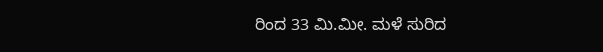ರಿಂದ 33 ಮಿ.ಮೀ. ಮಳೆ ಸುರಿದ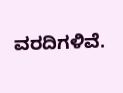ವರದಿಗಳಿವೆ.